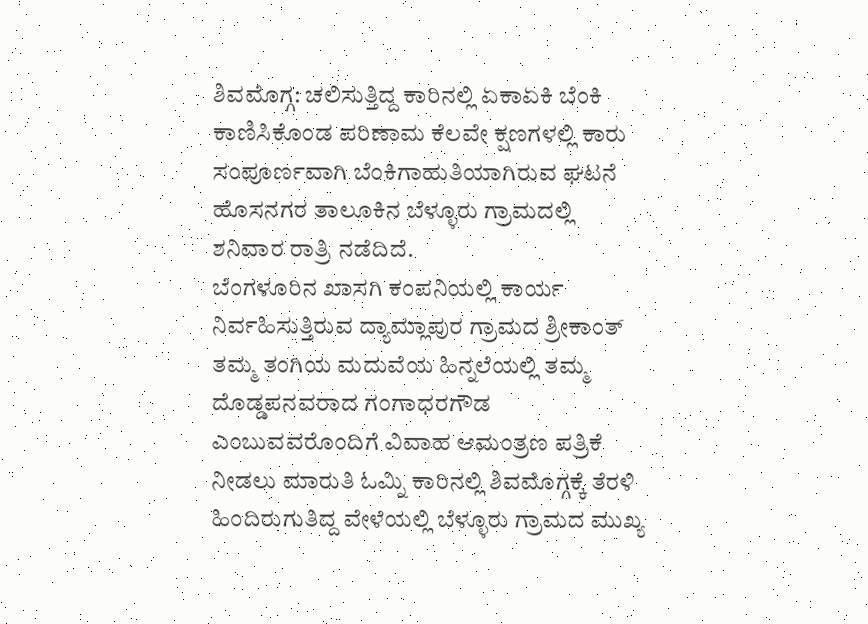ಶಿವಮೊಗ್ಗ: ಚಲಿಸುತ್ತಿದ್ದ ಕಾರಿನಲ್ಲಿ ಏಕಾಏಕಿ ಬೆಂಕಿ ಕಾಣಿಸಿಕೊಂಡ ಪರಿಣಾಮ ಕೆಲವೇ ಕ್ಷಣಗಳಲ್ಲಿ ಕಾರು ಸಂಪೂರ್ಣವಾಗಿ ಬೆಂಕಿಗಾಹುತಿಯಾಗಿರುವ ಘಟನೆ ಹೊಸನಗರ ತಾಲೂಕಿನ ಬೆಳ್ಳೂರು ಗ್ರಾಮದಲ್ಲಿ ಶನಿವಾರ ರಾತ್ರಿ ನಡೆದಿದೆ.
ಬೆಂಗಳೂರಿನ ಖಾಸಗಿ ಕಂಪನಿಯಲ್ಲಿ ಕಾರ್ಯ ನಿರ್ವಹಿಸುತ್ತಿರುವ ದ್ಯಾಮ್ಲಾಪುರ ಗ್ರಾಮದ ಶ್ರೀಕಾಂತ್ ತಮ್ಮ ತಂಗಿಯ ಮದುವೆಯ ಹಿನ್ನಲೆಯಲ್ಲಿ ತಮ್ಮ ದೊಡ್ಡಪನವರಾದ ಗಂಗಾಧರಗೌಡ ಎಂಬುವವರೊಂದಿಗೆ ವಿವಾಹ ಆಮಂತ್ರಣ ಪತ್ರಿಕೆ ನೀಡಲು ಮಾರುತಿ ಓಮ್ನಿ ಕಾರಿನಲ್ಲಿ ಶಿವಮೊಗ್ಗಕ್ಕೆ ತೆರಳಿ ಹಿಂದಿರುಗುತಿದ್ದ ವೇಳೆಯಲ್ಲಿ ಬೆಳ್ಳೂರು ಗ್ರಾಮದ ಮುಖ್ಯ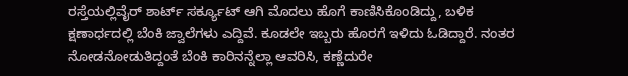ರಸ್ತೆಯಲ್ಲಿವೈರ್ ಶಾರ್ಟ್ ಸರ್ಕ್ಯೂಟ್ ಆಗಿ ಮೊದಲು ಹೊಗೆ ಕಾಣಿಸಿಕೊಂಡಿದ್ದು, ಬಳಿಕ ಕ್ಷಣಾರ್ಧದಲ್ಲಿ ಬೆಂಕಿ ಜ್ವಾಲೆಗಳು ಎದ್ದಿವೆ. ಕೂಡಲೇ ಇಬ್ಬರು ಹೊರಗೆ ಇಳಿದು ಓಡಿದ್ದಾರೆ. ನಂತರ ನೋಡನೋಡುತಿದ್ದಂತೆ ಬೆಂಕಿ ಕಾರಿನನ್ನೆಲ್ಲಾ ಆವರಿಸಿ, ಕಣ್ಣೆದುರೇ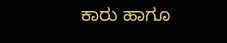ಕಾರು ಹಾಗೂ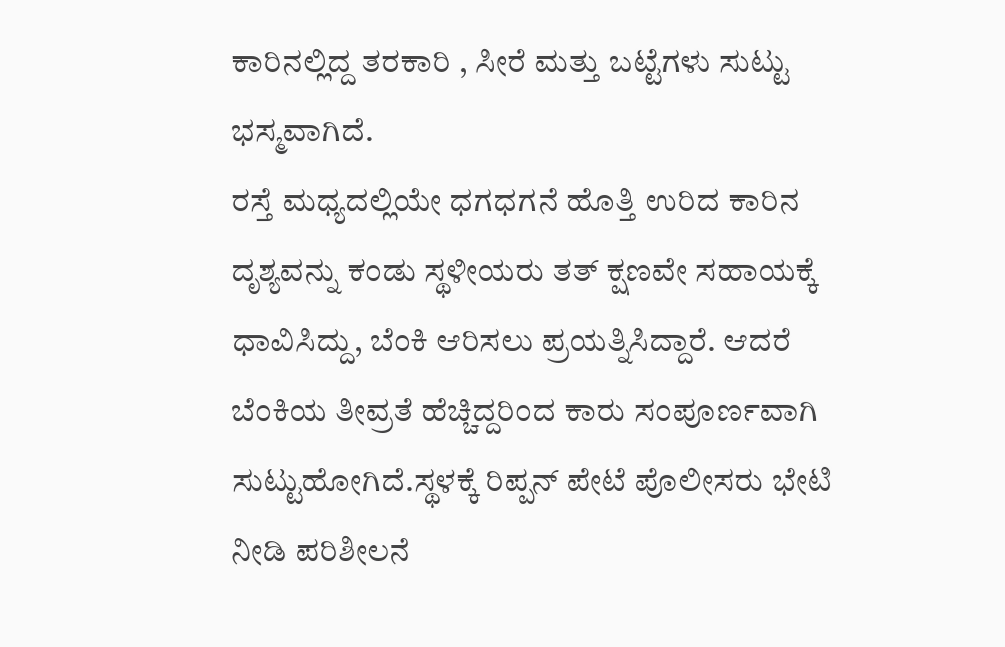ಕಾರಿನಲ್ಲಿದ್ದ ತರಕಾರಿ , ಸೀರೆ ಮತ್ತು ಬಟ್ಟೆಗಳು ಸುಟ್ಟು ಭಸ್ಮವಾಗಿದೆ.
ರಸ್ತೆ ಮಧ್ಯದಲ್ಲಿಯೇ ಧಗಧಗನೆ ಹೊತ್ತಿ ಉರಿದ ಕಾರಿನ ದೃಶ್ಯವನ್ನು ಕಂಡು ಸ್ಥಳೀಯರು ತತ್ ಕ್ಷಣವೇ ಸಹಾಯಕ್ಕೆ ಧಾವಿಸಿದ್ದು, ಬೆಂಕಿ ಆರಿಸಲು ಪ್ರಯತ್ನಿಸಿದ್ದಾರೆ. ಆದರೆ ಬೆಂಕಿಯ ತೀವ್ರತೆ ಹೆಚ್ಚಿದ್ದರಿಂದ ಕಾರು ಸಂಪೂರ್ಣವಾಗಿ ಸುಟ್ಟುಹೋಗಿದೆ.ಸ್ಥಳಕ್ಕೆ ರಿಪ್ಪನ್ ಪೇಟೆ ಪೊಲೀಸರು ಭೇಟಿ ನೀಡಿ ಪರಿಶೀಲನೆ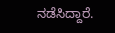ನಡೆಸಿದ್ದಾರೆ.